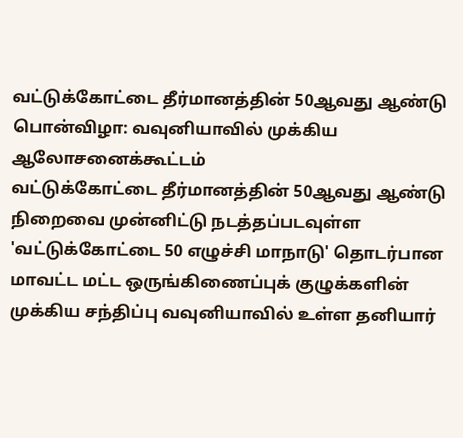வட்டுக்கோட்டை தீர்மானத்தின் 50ஆவது ஆண்டு பொன்விழா: வவுனியாவில் முக்கிய ஆலோசனைக்கூட்டம்
வட்டுக்கோட்டை தீர்மானத்தின் 50ஆவது ஆண்டு நிறைவை முன்னிட்டு நடத்தப்படவுள்ள 'வட்டுக்கோட்டை 50 எழுச்சி மாநாடு' தொடர்பான மாவட்ட மட்ட ஒருங்கிணைப்புக் குழுக்களின் முக்கிய சந்திப்பு வவுனியாவில் உள்ள தனியார்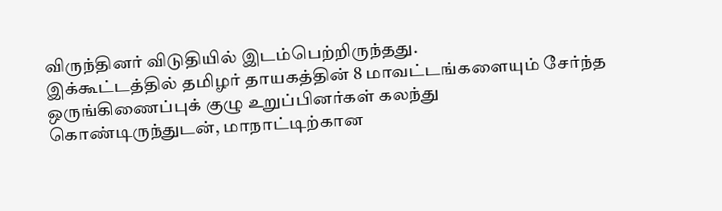விருந்தினர் விடுதியில் இடம்பெற்றிருந்தது.
இக்கூட்டத்தில் தமிழர் தாயகத்தின் 8 மாவட்டங்களையும் சேர்ந்த ஒருங்கிணைப்புக் குழு உறுப்பினர்கள் கலந்து கொண்டிருந்துடன், மாநாட்டிற்கான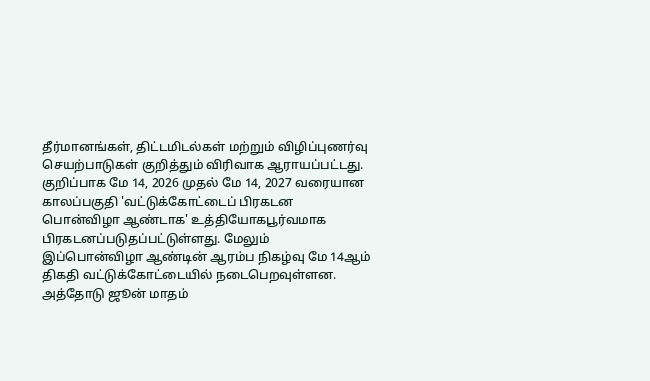தீர்மானங்கள், திட்டமிடல்கள் மற்றும் விழிப்புணர்வு செயற்பாடுகள் குறித்தும் விரிவாக ஆராயப்பட்டது.
குறிப்பாக மே 14, 2026 முதல் மே 14, 2027 வரையான காலப்பகுதி 'வட்டுக்கோட்டைப் பிரகடன பொன்விழா ஆண்டாக' உத்தியோகபூர்வமாக பிரகடனப்படுதப்பட்டுள்ளது. மேலும் இப்பொன்விழா ஆண்டின் ஆரம்ப நிகழ்வு மே 14ஆம் திகதி வட்டுக்கோட்டையில் நடைபெறவுள்ளன.
அத்தோடு ஜூன் மாதம்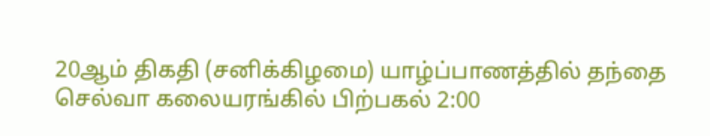20ஆம் திகதி (சனிக்கிழமை) யாழ்ப்பாணத்தில் தந்தை செல்வா கலையரங்கில் பிற்பகல் 2:00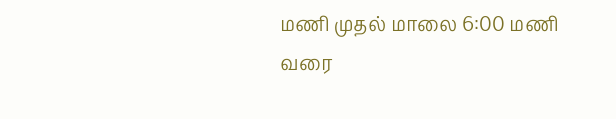மணி முதல் மாலை 6:00 மணி வரை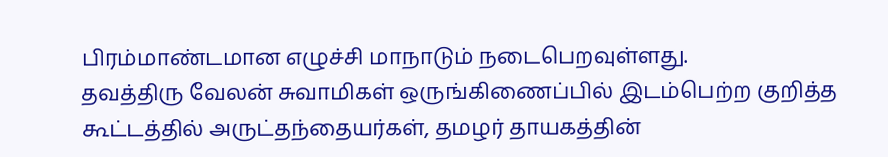பிரம்மாண்டமான எழுச்சி மாநாடும் நடைபெறவுள்ளது.
தவத்திரு வேலன் சுவாமிகள் ஒருங்கிணைப்பில் இடம்பெற்ற குறித்த கூட்டத்தில் அருட்தந்தையர்கள், தமழர் தாயகத்தின்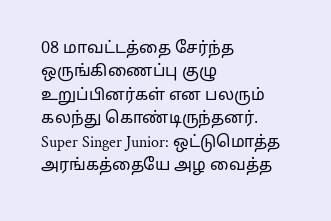08 மாவட்டத்தை சேர்ந்த ஒருங்கிணைப்பு குழு உறுப்பினர்கள் என பலரும் கலந்து கொண்டிருந்தனர்.
Super Singer Junior: ஒட்டுமொத்த அரங்கத்தையே அழ வைத்த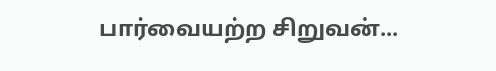பார்வையற்ற சிறுவன்...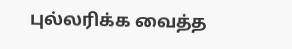புல்லரிக்க வைத்த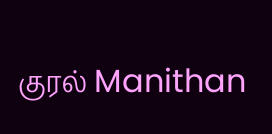குரல் Manithan